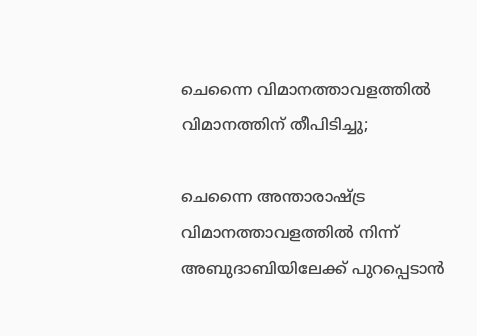ചെന്നൈ വിമാനത്താവളത്തിൽ വിമാനത്തിന് തീപിടിച്ചു;

ചെന്നൈ അന്താരാഷ്ട്ര വിമാനത്താവളത്തിൽ നിന്ന് അബുദാബിയിലേക്ക് പുറപ്പെടാൻ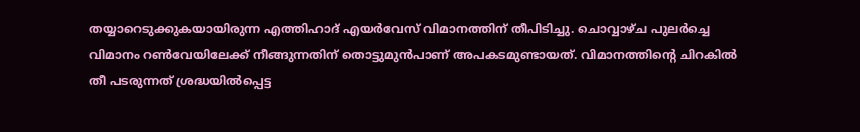തയ്യാറെടുക്കുകയായിരുന്ന എത്തിഹാദ് എയർവേസ് വിമാനത്തിന് തീപിടിച്ചു. ചൊവ്വാഴ്ച പുലർച്ചെ വിമാനം റൺവേയിലേക്ക് നീങ്ങുന്നതിന് തൊട്ടുമുൻപാണ് അപകടമുണ്ടായത്. വിമാനത്തിന്റെ ചിറകിൽ തീ പടരുന്നത് ശ്രദ്ധയിൽപ്പെട്ട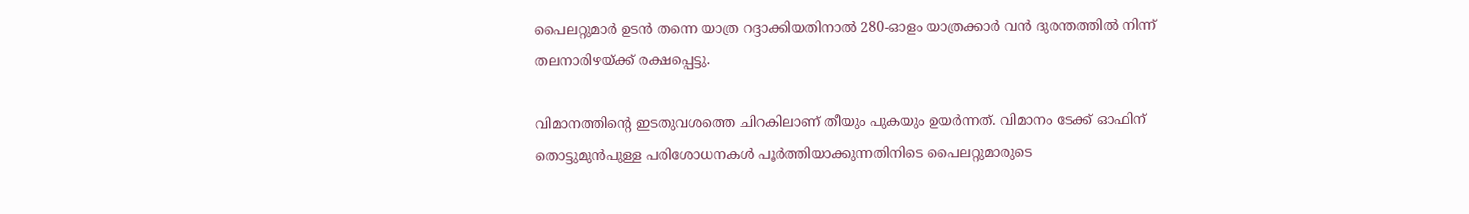പൈലറ്റുമാർ ഉടൻ തന്നെ യാത്ര റദ്ദാക്കിയതിനാൽ 280-ഓളം യാത്രക്കാർ വൻ ദുരന്തത്തിൽ നിന്ന് തലനാരിഴയ്ക്ക് രക്ഷപ്പെട്ടു.

വിമാനത്തിന്റെ ഇടതുവശത്തെ ചിറകിലാണ് തീയും പുകയും ഉയർന്നത്. വിമാനം ടേക്ക് ഓഫിന് തൊട്ടുമുൻപുള്ള പരിശോധനകൾ പൂർത്തിയാക്കുന്നതിനിടെ പൈലറ്റുമാരുടെ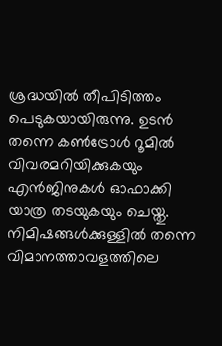ശ്രദ്ധയിൽ തീപിടിത്തം പെടുകയായിരുന്നു. ഉടൻ തന്നെ കൺട്രോൾ റൂമിൽ വിവരമറിയിക്കുകയും എൻജിനുകൾ ഓഫാക്കി യാത്ര തടയുകയും ചെയ്തു. നിമിഷങ്ങൾക്കുള്ളിൽ തന്നെ വിമാനത്താവളത്തിലെ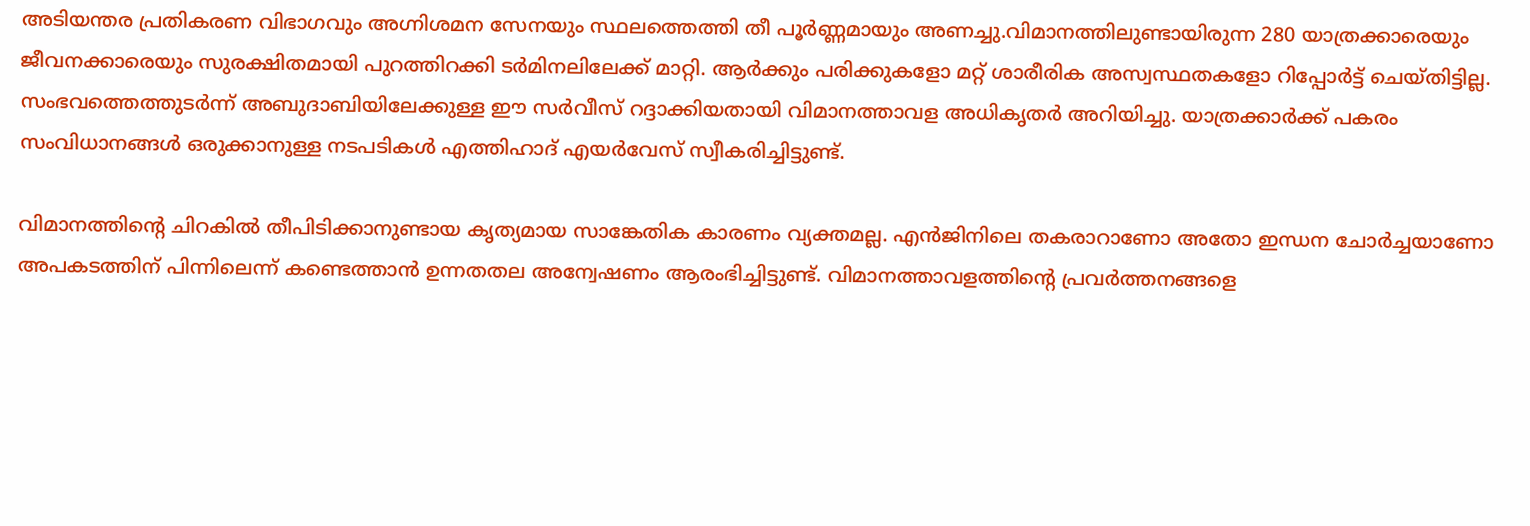അടിയന്തര പ്രതികരണ വിഭാഗവും അഗ്നിശമന സേനയും സ്ഥലത്തെത്തി തീ പൂർണ്ണമായും അണച്ചു.വിമാനത്തിലുണ്ടായിരുന്ന 280 യാത്രക്കാരെയും ജീവനക്കാരെയും സുരക്ഷിതമായി പുറത്തിറക്കി ടർമിനലിലേക്ക് മാറ്റി. ആർക്കും പരിക്കുകളോ മറ്റ് ശാരീരിക അസ്വസ്ഥതകളോ റിപ്പോർട്ട് ചെയ്തിട്ടില്ല. സംഭവത്തെത്തുടർന്ന് അബുദാബിയിലേക്കുള്ള ഈ സർവീസ് റദ്ദാക്കിയതായി വിമാനത്താവള അധികൃതർ അറിയിച്ചു. യാത്രക്കാർക്ക് പകരം സംവിധാനങ്ങൾ ഒരുക്കാനുള്ള നടപടികൾ എത്തിഹാദ് എയർവേസ് സ്വീകരിച്ചിട്ടുണ്ട്.

വിമാനത്തിന്റെ ചിറകിൽ തീപിടിക്കാനുണ്ടായ കൃത്യമായ സാങ്കേതിക കാരണം വ്യക്തമല്ല. എൻജിനിലെ തകരാറാണോ അതോ ഇന്ധന ചോർച്ചയാണോ അപകടത്തിന് പിന്നിലെന്ന് കണ്ടെത്താൻ ഉന്നതതല അന്വേഷണം ആരംഭിച്ചിട്ടുണ്ട്. വിമാനത്താവളത്തിന്റെ പ്രവർത്തനങ്ങളെ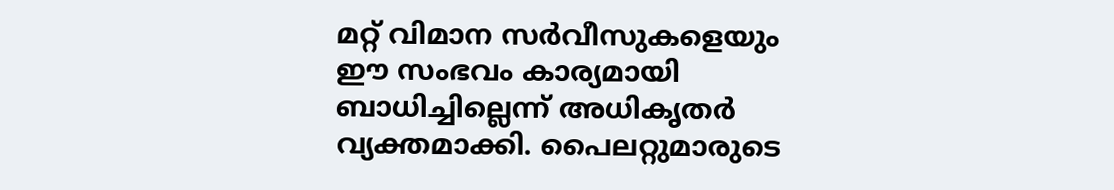മറ്റ് വിമാന സർവീസുകളെയും ഈ സംഭവം കാര്യമായി ബാധിച്ചില്ലെന്ന് അധികൃതർ വ്യക്തമാക്കി. പൈലറ്റുമാരുടെ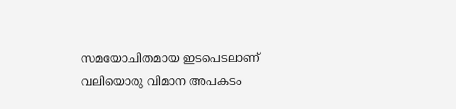സമയോചിതമായ ഇടപെടലാണ് വലിയൊരു വിമാന അപകടം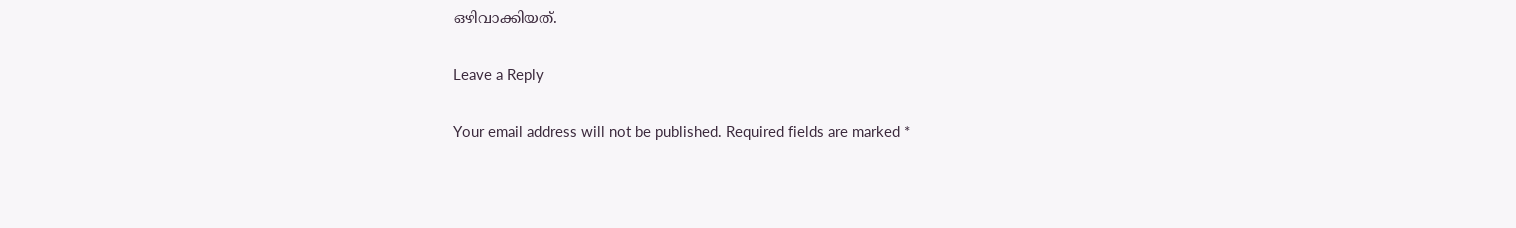ഒഴിവാക്കിയത്.

Leave a Reply

Your email address will not be published. Required fields are marked *